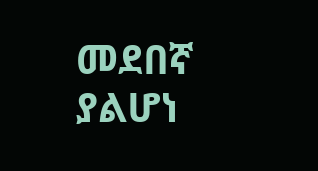መደበኛ ያልሆነ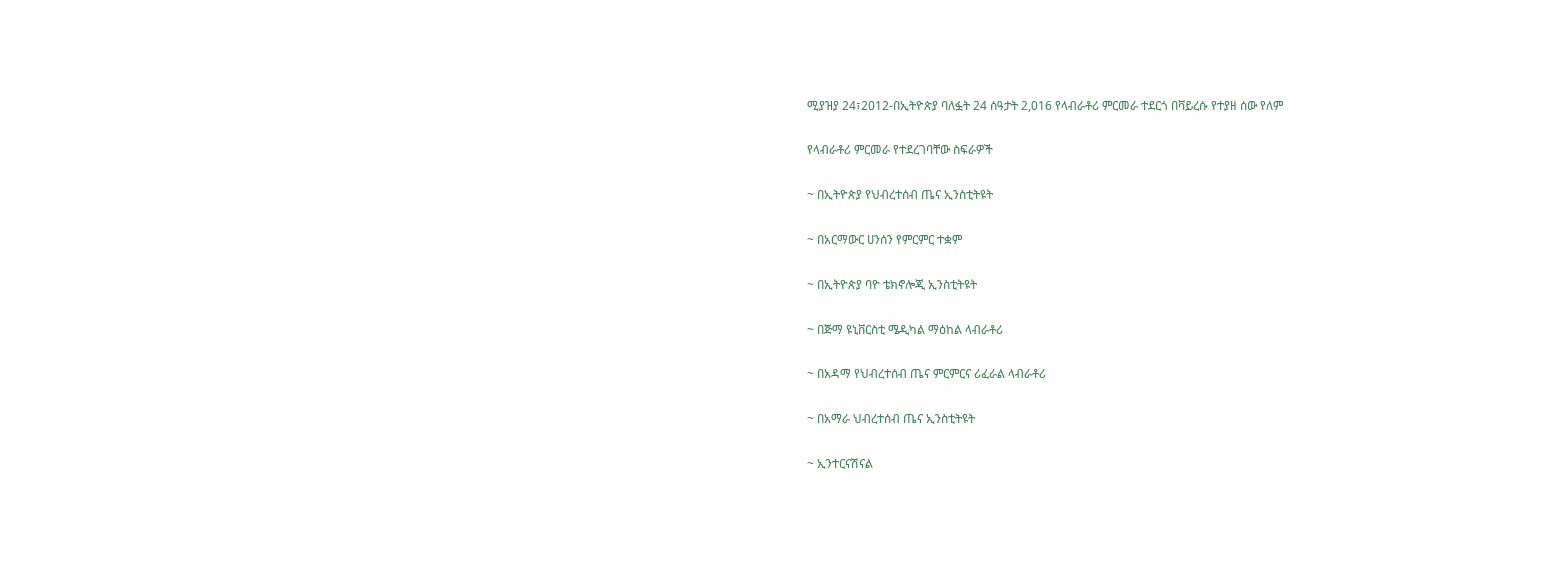ሚያዝያ 24፣2012-በኢትዮጵያ ባለፏት 24 ሰዓታት 2,016 የላብራቶሪ ምርመራ ተደርጎ በቫይረሱ የተያዘ ሰው የለም

የላብራቶሪ ምርመራ የተደረገባቸው ስፍራዎች

~ በኢትዮጵያ የህብረተሰብ ጤና ኢንስቲትዩት

~ በአርማውር ሀንሰን የምርምር ተቋም

~ በኢትዮጵያ ባዮ ቴክኖሎጂ ኢንስቲትዩት

~ በጅማ ዩኒቨርስቲ ሜዲካል ማዕከል ላብራቶሪ

~ በአዳማ የህብረተሰብ ጤና ምርምርና ሪፈራል ላብራቶሪ

~ በአማራ ህብረተሰብ ጤና ኢንስቲትዩት

~ ኢንተርናሽናል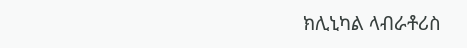ክሊኒካል ላብራቶሪስ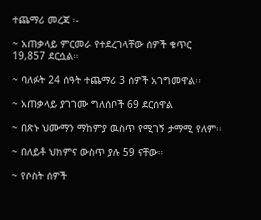ተጨማሪ መረጃ ፡-

~ አጠቃላይ ምርመራ የተደረገላቸው ሰዎች ቁጥር 19,857 ደርሷል።

~ ባለፉት 24 ሰዓት ተጨማሪ 3 ሰዎች አገግመዋል፡፡

~ አጠቃላይ ያገገሙ ግለሰቦች 69 ደርሰዋል

~ በጽኑ ህሙማን ማከምያ ዉስጥ የሚገኝ ታማሚ የለም፡፡

~ በለይቶ ህክምና ውስጥ ያሉ 59 ናቸው።

~ የሶስት ሰዎች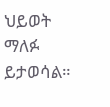ህይወት ማለፉ ይታወሳል።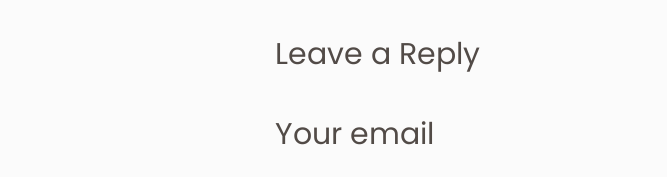Leave a Reply

Your email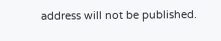address will not be published.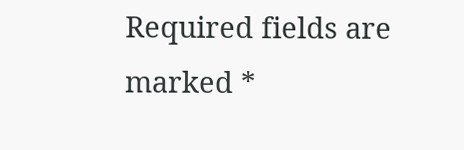Required fields are marked *